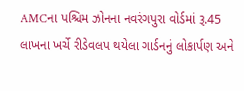AMCના પશ્ચિમ ઝોનના નવરંગપુરા વોર્ડમાં રૂ.45 લાખના ખર્ચે રીડેવલપ થયેલા ગાર્ડનનું લોકાર્પણ અને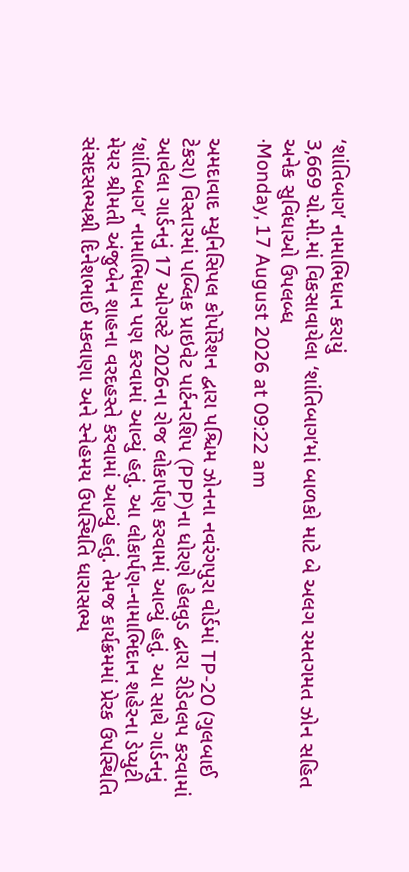‘શાંતિબાગ’ નામાભિધાન કરાયું
3,669 ચો.મી.માં વિકસાવાયેલા ‘શાંતિબાગ’માં બાળકો માટે બે અલગ રમતગમત ઝોન સહિત અનેક સુવિધાઓ ઉપલબ્ધ
·Monday, 17 August 2026 at 09:22 am

અમદાવાદ મ્યુનિસિપલ કોર્પોરેશન દ્વારા પશ્ચિમ ઝોનના નવરંગપુરા વોર્ડમાં TP-20 (ગુલબાઈ ટેકરા) વિસ્તારમાં પબ્લિક પ્રાઇવેટ પાર્ટનરશિપ (PPP)ના ધોરણે હેલવુડ દ્વારા રીડેવલપ કરવામાં આવેલા ગાર્ડનનું 17 ઓગસ્ટે 2026ના રોજ લોકાર્પણ કરવામાં આવ્યું હતું. આ સાથે ગાર્ડનનું ‘શાંતિબાગ’ નામાભિધાન પણ કરવામાં આવ્યું હતું. આ લોકાર્પણ-નામાભિદાન શહેરના ડેપ્યુટી મેયર શ્રીમતી અંજુબેન શાહના વરદહસ્તે કરવામાં આવ્યું હતું. તેમજ કાર્યક્રમમાં પ્રેરક ઉપસ્થિતિ સંસદસભ્યશ્રી દિનેશભાઈ મકવાણા અને સ્નેહમય ઉપસ્થિતિ ધારાસભ્ય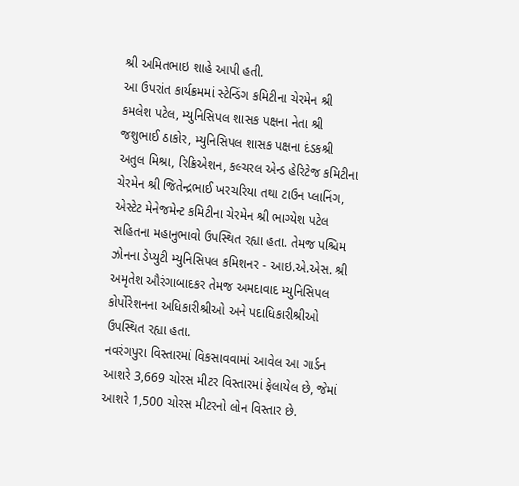શ્રી અમિતભાઇ શાહે આપી હતી.
આ ઉપરાંત કાર્યક્રમમાં સ્ટેન્ડિંગ કમિટીના ચેરમેન શ્રી કમલેશ પટેલ, મ્યુનિસિપલ શાસક પક્ષના નેતા શ્રી જશુભાઈ ઠાકોર, મ્યુનિસિપલ શાસક પક્ષના દંડકશ્રી અતુલ મિશ્રા, રિક્રિએશન, કલ્ચરલ એન્ડ હેરિટેજ કમિટીના ચેરમેન શ્રી જિતેન્દ્રભાઈ ખરચરિયા તથા ટાઉન પ્લાનિંગ, એસ્ટેટ મેનેજમેન્ટ કમિટીના ચેરમેન શ્રી ભાગ્યેશ પટેલ સહિતના મહાનુભાવો ઉપસ્થિત રહ્યા હતા. તેમજ પશ્ચિમ ઝોનના ડેપ્યુટી મ્યુનિસિપલ કમિશનર - આઇ.એ.એસ. શ્રી અમૃતેશ ઔરંગાબાદકર તેમજ અમદાવાદ મ્યુનિસિપલ કોર્પોરેશનના અધિકારીશ્રીઓ અને પદાધિકારીશ્રીઓ ઉપસ્થિત રહ્યા હતા.
નવરંગપુરા વિસ્તારમાં વિકસાવવામાં આવેલ આ ગાર્ડન આશરે 3,669 ચોરસ મીટર વિસ્તારમાં ફેલાયેલ છે, જેમાં આશરે 1,500 ચોરસ મીટરનો લોન વિસ્તાર છે.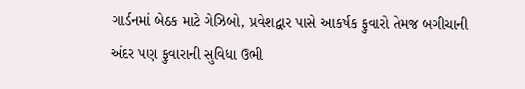ગાર્ડનમાં બેઠક માટે ગેઝિબો, પ્રવેશદ્વાર પાસે આકર્ષક ફુવારો તેમજ બગીચાની અંદર પણ ફુવારાની સુવિધા ઉભી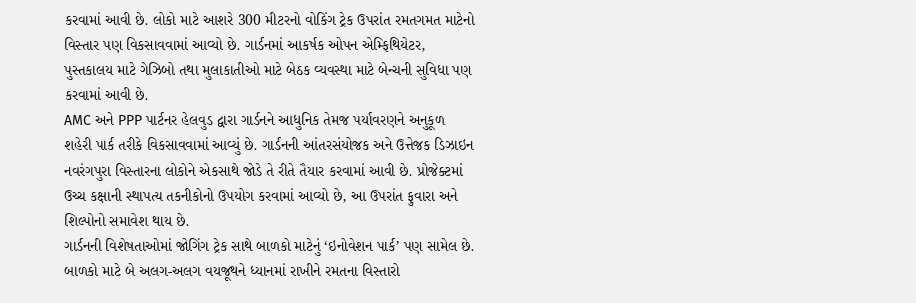કરવામાં આવી છે. લોકો માટે આશરે 300 મીટરનો વોકિંગ ટ્રેક ઉપરાંત રમતગમત માટેનો વિસ્તાર પણ વિકસાવવામાં આવ્યો છે. ગાર્ડનમાં આકર્ષક ઓપન એમ્ફિથિયેટર, પુસ્તકાલય માટે ગેઝિબો તથા મુલાકાતીઓ માટે બેઠક વ્યવસ્થા માટે બેન્ચની સુવિધા પણ કરવામાં આવી છે.
AMC અને PPP પાર્ટનર હેલવુડ દ્વારા ગાર્ડનને આધુનિક તેમજ પર્યાવરણને અનુકૂળ શહેરી પાર્ક તરીકે વિકસાવવામાં આવ્યું છે. ગાર્ડનની આંતરસંયોજક અને ઉત્તેજક ડિઝાઇન નવરંગપુરા વિસ્તારના લોકોને એકસાથે જોડે તે રીતે તૈયાર કરવામાં આવી છે. પ્રોજેક્ટમાં ઉચ્ચ કક્ષાની સ્થાપત્ય તકનીકોનો ઉપયોગ કરવામાં આવ્યો છે, આ ઉપરાંત ફુવારા અને શિલ્પોનો સમાવેશ થાય છે.
ગાર્ડનની વિશેષતાઓમાં જોગિંગ ટ્રેક સાથે બાળકો માટેનું ‘ઇનોવેશન પાર્ક’ પણ સામેલ છે. બાળકો માટે બે અલગ-અલગ વયજૂથને ધ્યાનમાં રાખીને રમતના વિસ્તારો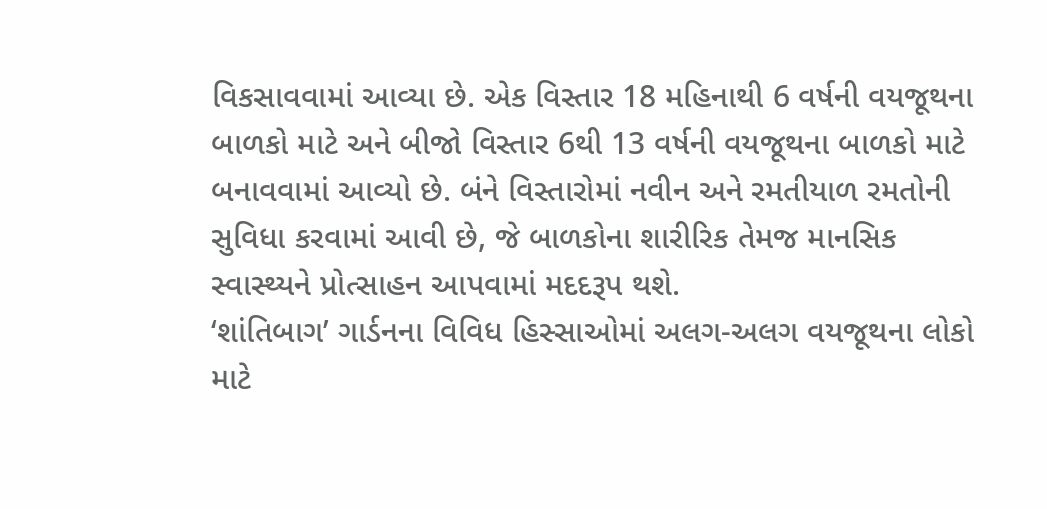વિકસાવવામાં આવ્યા છે. એક વિસ્તાર 18 મહિનાથી 6 વર્ષની વયજૂથના બાળકો માટે અને બીજો વિસ્તાર 6થી 13 વર્ષની વયજૂથના બાળકો માટે બનાવવામાં આવ્યો છે. બંને વિસ્તારોમાં નવીન અને રમતીયાળ રમતોની સુવિધા કરવામાં આવી છે, જે બાળકોના શારીરિક તેમજ માનસિક સ્વાસ્થ્યને પ્રોત્સાહન આપવામાં મદદરૂપ થશે.
‘શાંતિબાગ’ ગાર્ડનના વિવિધ હિસ્સાઓમાં અલગ-અલગ વયજૂથના લોકો માટે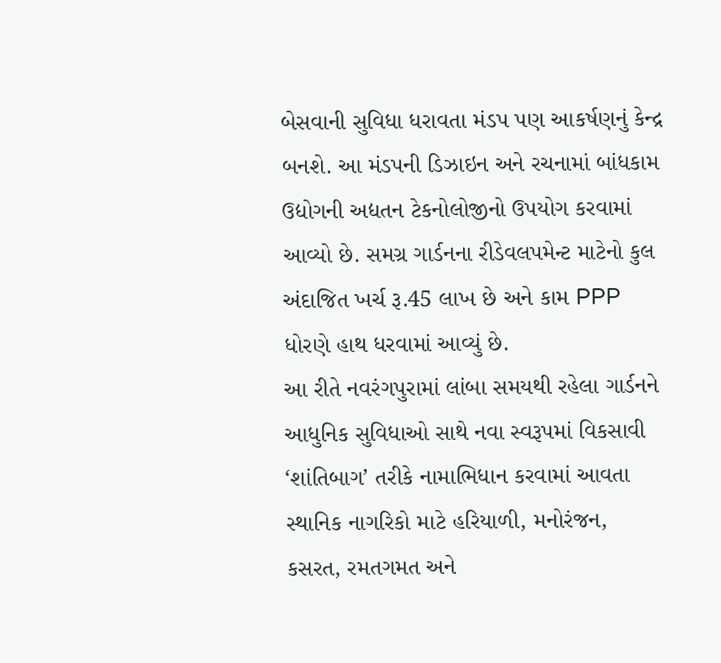બેસવાની સુવિધા ધરાવતા મંડપ પણ આકર્ષણનું કેન્દ્ર બનશે. આ મંડપની ડિઝાઇન અને રચનામાં બાંધકામ ઉદ્યોગની અદ્યતન ટેકનોલોજીનો ઉપયોગ કરવામાં આવ્યો છે. સમગ્ર ગાર્ડનના રીડેવલપમેન્ટ માટેનો કુલ અંદાજિત ખર્ચ રૂ.45 લાખ છે અને કામ PPP ધોરણે હાથ ધરવામાં આવ્યું છે.
આ રીતે નવરંગપુરામાં લાંબા સમયથી રહેલા ગાર્ડનને આધુનિક સુવિધાઓ સાથે નવા સ્વરૂપમાં વિકસાવી ‘શાંતિબાગ’ તરીકે નામાભિધાન કરવામાં આવતા સ્થાનિક નાગરિકો માટે હરિયાળી, મનોરંજન, કસરત, રમતગમત અને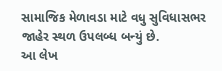સામાજિક મેળાવડા માટે વધુ સુવિધાસભર જાહેર સ્થળ ઉપલબ્ધ બન્યું છે.
આ લેખ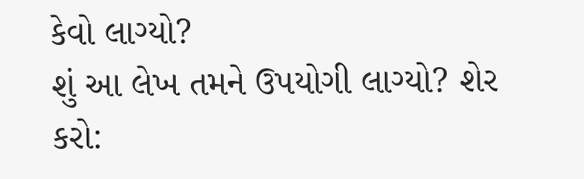કેવો લાગ્યો?
શું આ લેખ તમને ઉપયોગી લાગ્યો? શેર કરો: